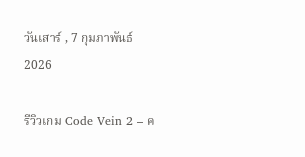วันเสาร์ , 7 กุมภาพันธ์ 2026

รีวิวเกม Code Vein 2 – ค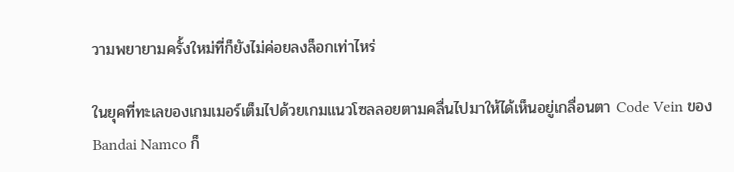วามพยายามครั้งใหม่ที่ก็ยังไม่ค่อยลงล็อกเท่าไหร่

ในยุคที่ทะเลของเกมเมอร์เต็มไปด้วยเกมแนวโซลลอยตามคลื่นไปมาให้ได้เห็นอยู่เกลื่อนตา Code Vein ของ Bandai Namco ก็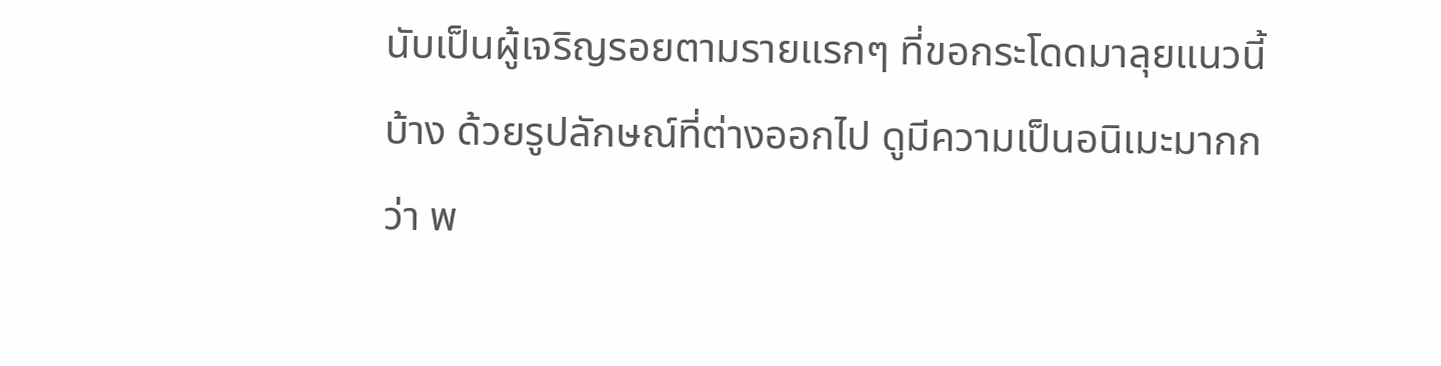นับเป็นผู้เจริญรอยตามรายแรกๆ ที่ขอกระโดดมาลุยแนวนี้บ้าง ด้วยรูปลักษณ์ที่ต่างออกไป ดูมีความเป็นอนิเมะมากกว่า พ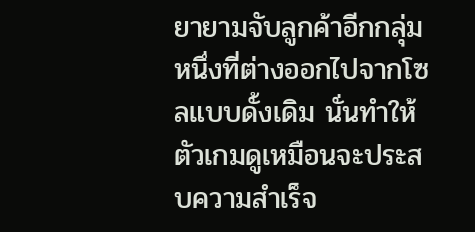ยายามจับลูกค้าอีกกลุ่มหนึ่งที่ต่างออกไปจากโซลแบบดั้งเดิม นั่นทำให้ตัวเกมดูเหมือนจะประสบความสำเร็จ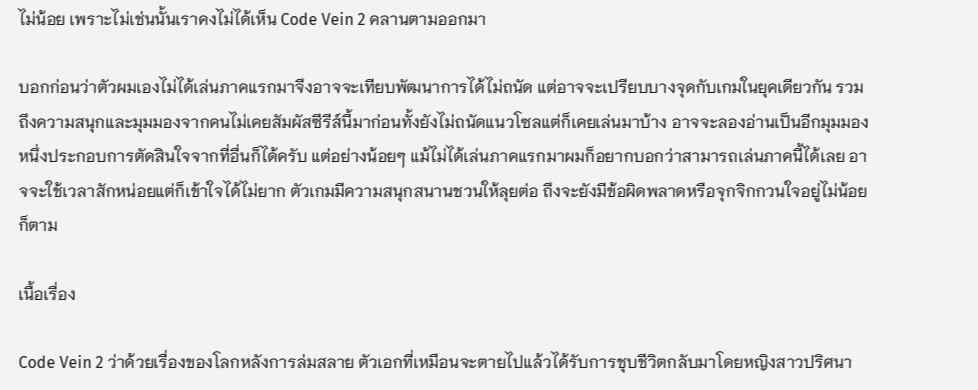ไม่น้อย เพราะไม่เช่นนั้นเราคงไม่ได้เห็น Code Vein 2 คลานตามออกมา

บอกก่อนว่าตัวผมเองไม่ได้เล่นภาคแรกมาจึงอาจจะเทียบพัฒนาการได้ไม่ถนัด แต่อาจจะเปรียบบางจุดกับเกมในยุคเดียวกัน รวมถึงความสนุกและมุมมองจากคนไม่เคยสัมผัสซีรีส์นี้มาก่อนทั้งยังไม่ถนัดแนวโซลแต่ก็เคยเล่นมาบ้าง อาจจะลองอ่านเป็นอีกมุมมองหนึ่งประกอบการตัดสินใจจากที่อื่นก็ได้ครับ แต่อย่างน้อยๆ แม้ไม่ได้เล่นภาคแรกมาผมก็อยากบอกว่าสามารถเล่นภาคนี้ได้เลย อาจจะใช้เวลาสักหน่อยแต่ก็เข้าใจได้ไม่ยาก ตัวเกมมีความสนุกสนานชวนให้ลุยต่อ ถึงจะยังมีข้อผิดพลาดหรือจุกจิกกวนใจอยู่ไม่น้อยก็ตาม

เนื้อเรื่อง

Code Vein 2 ว่าด้วยเรื่องของโลกหลังการล่มสลาย ตัวเอกที่เหมือนจะตายไปแล้วได้รับการชุบชีวิตกลับมาโดยหญิงสาวปริศนา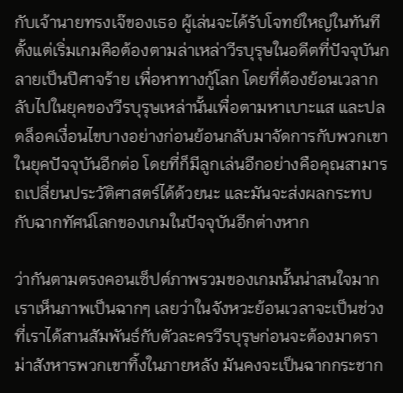กับเจ้านายทรงเจ๊ของเธอ ผู้เล่นจะได้รับโจทย์ใหญ่ในทันทีตั้งแต่เริ่มเกมคือต้องตามล่าเหล่าวีรบุรุษในอดีตที่ปัจจุบันกลายเป็นปีศาจร้าย เพื่อหาทางกู้โลก โดยที่ต้องย้อนเวลากลับไปในยุคของวีรบุรุษเหล่านั้นเพื่อตามหาเบาะแส และปลดล็อคเงื่อนไขบางอย่างก่อนย้อนกลับมาจัดการกับพวกเขาในยุคปัจจุบันอีกต่อ โดยที่ก็มีลูกเล่นอีกอย่างคือคุณสามารถเปลี่ยนประวัติศาสตร์ได้ด้วยนะ และมันจะส่งผลกระทบกับฉากทัศน์โลกของเกมในปัจจุบันอีกต่างหาก

ว่ากันตามตรงคอนเซ็ปต์ภาพรวมของเกมนั้นน่าสนใจมาก เราเห็นภาพเป็นฉากๆ เลยว่าในจังหวะย้อนเวลาจะเป็นช่วงที่เราได้สานสัมพันธ์กับตัวละครวีรบุรุษก่อนจะต้องมาดราม่าสังหารพวกเขาทิ้งในภายหลัง มันคงจะเป็นฉากกระชาก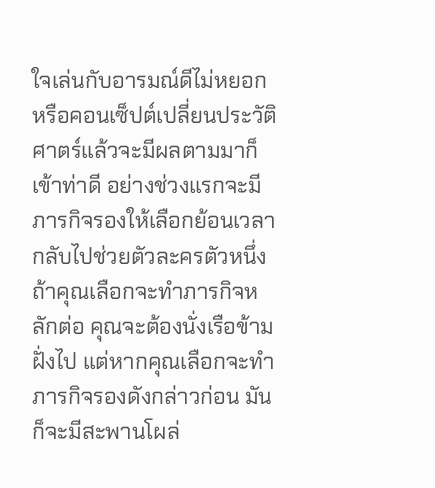ใจเล่นกับอารมณ์ดีไม่หยอก หรือคอนเซ็ปต์เปลี่ยนประวัติศาตร์แล้วจะมีผลตามมาก็เข้าท่าดี อย่างช่วงแรกจะมีภารกิจรองให้เลือกย้อนเวลากลับไปช่วยตัวละครตัวหนึ่ง ถ้าคุณเลือกจะทำภารกิจหลักต่อ คุณจะต้องนั่งเรือข้ามฝั่งไป แต่หากคุณเลือกจะทำภารกิจรองดังกล่าวก่อน มันก็จะมีสะพานโผล่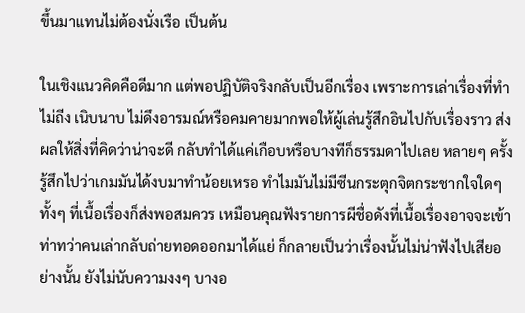ขึ้นมาแทนไม่ต้องนั่งเรือ เป็นต้น

ในเชิงแนวคิดคือดีมาก แต่พอปฏิบัติจริงกลับเป็นอีกเรื่อง เพราะการเล่าเรื่องที่ทำไม่ถีง เนิบนาบ ไม่ดึงอารมณ์หรือคมคายมากพอให้ผู้เล่นรู้สึกอินไปกับเรื่องราว ส่งผลให้สิ่งที่คิดว่าน่าจะดี กลับทำได้แค่เกือบหรือบางทีก็ธรรมดาไปเลย หลายๆ ครั้งรู้สึกไปว่าเกมมันได้งบมาทำน้อยเหรอ ทำไมมันไม่มีซีนกระตุกจิตกระชากใจใดๆ ทั้งๆ ที่เนื้อเรื่องก็ส่งพอสมควร เหมือนคุณฟังรายการผีชื่อดังที่เนื้อเรื่องอาจจะเข้าท่าทว่าคนเล่ากลับถ่ายทอดออกมาได้แย่ ก็กลายเป็นว่าเรื่องนั้นไม่น่าฟังไปเสียอย่างนั้น ยังไม่นับความงงๆ บางอ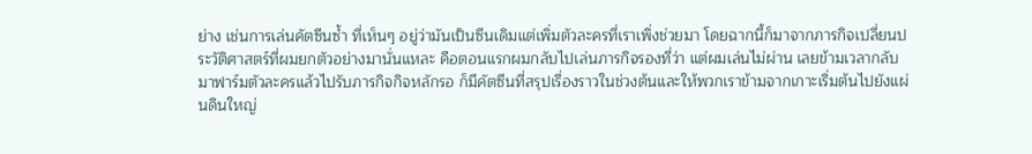ย่าง เช่นการเล่นคัตซีนซ้ำ ที่เห็นๆ อยู่ว่ามันเป็นซีนเดิมแต่เพิ่มตัวละครที่เราเพิ่งช่วยมา โดยฉากนี้ก็มาจากภารกิจเปลี่ยนประวัติศาสตร์ที่ผมยกตัวอย่างมานั่นแหละ คือตอนแรกผมกลับไปเล่นภารกิจรองที่ว่า แต่ผมเล่นไม่ผ่าน เลยข้ามเวลากลับมาฟาร์มตัวละครแล้วไปรับภารกิจกิจหลักรอ ก็มีคัตซีนที่สรุปเรื่องราวในช่วงต้นและให้พวกเราข้ามจากเกาะเริ่มต้นไปยังแผ่นดินใหญ่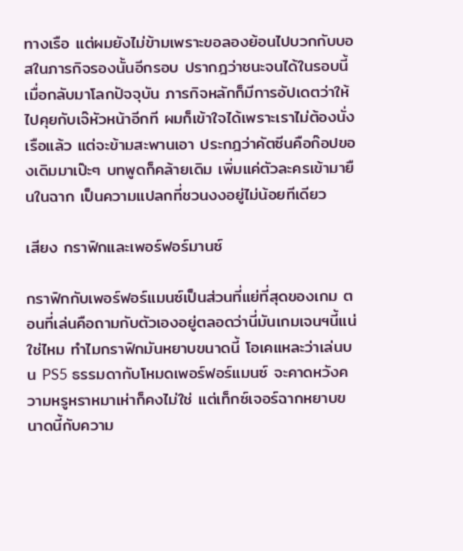ทางเรือ แต่ผมยังไม่ข้ามเพราะขอลองย้อนไปบวกกับบอสในภารกิจรองนั้นอีกรอบ ปรากฎว่าชนะจนได้ในรอบนี้ เมื่อกลับมาโลกปัจจุบัน ภารกิจหลักก็มีการอัปเดตว่าให้ไปคุยกับเจ๊หัวหน้าอีกที ผมก็เข้าใจได้เพราะเราไม่ต้องนั่งเรือแล้ว แต่จะข้ามสะพานเอา ประกฎว่าคัตซีนคือก๊อปของเดิมมาเป๊ะๆ บทพูดก็คล้ายเดิม เพิ่มแค่ตัวละครเข้ามายืนในฉาก เป็นความแปลกที่ชวนงงอยู่ไม่น้อยทีเดียว

เสียง กราฟิกและเพอร์ฟอร์มานซ์

กราฟิกกับเพอร์ฟอร์แมนซ์เป็นส่วนที่แย่ที่สุดของเกม ตอนที่เล่นคือถามกับตัวเองอยู่ตลอดว่านี่มันเกมเจนฯนี้แน่ใช่ไหม ทำไมกราฟิกมันหยาบขนาดนี้ โอเคแหละว่าเล่นบน PS5 ธรรมดากับโหมดเพอร์ฟอร์แมนซ์ จะคาดหวังความหรูหราหมาเห่าก็คงไม่ใช่ แต่เท็กซ์เจอร์ฉากหยาบขนาดนี้กับความ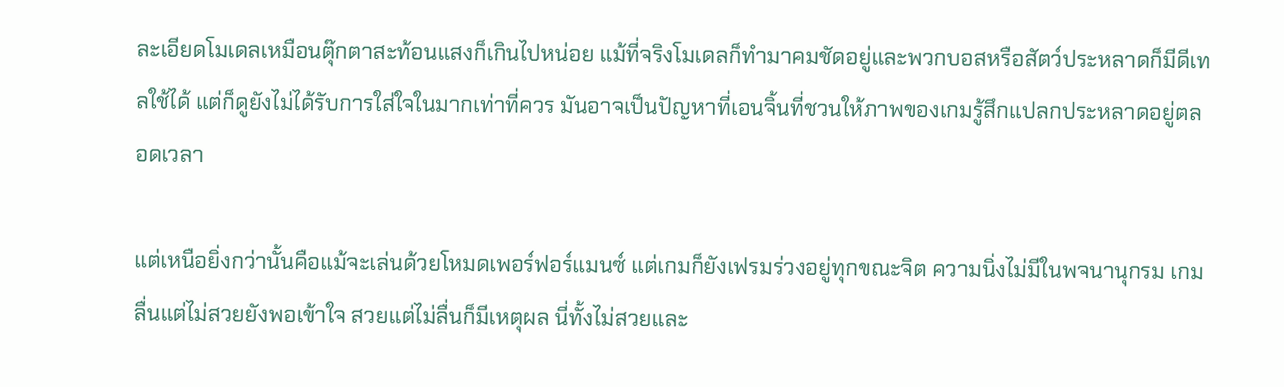ละเอียดโมเดลเหมือนตุ๊กตาสะท้อนแสงก็เกินไปหน่อย แม้ที่จริงโมเดลก็ทำมาคมชัดอยู่และพวกบอสหรือสัตว์ประหลาดก็มีดีเทลใช้ได้ แต่ก็ดูยังไม่ได้รับการใส่ใจในมากเท่าที่ควร มันอาจเป็นปัญหาที่เอนจิ้นที่ชวนให้ภาพของเกมรู้สึกแปลกประหลาดอยู่ตลอดเวลา

แต่เหนือยิ่งกว่านั้นคือแม้จะเล่นด้วยโหมดเพอร์ฟอร์แมนซ์ แต่เกมก็ยังเฟรมร่วงอยู่ทุกขณะจิต ความนิ่งไม่มีในพจนานุกรม เกมลื่นแต่ไม่สวยยังพอเข้าใจ สวยแต่ไม่ลื่นก็มีเหตุผล นี่ทั้งไม่สวยและ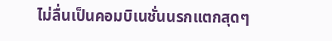ไม่ลื่นเป็นคอมบิเนชั่นนรกแตกสุดๆ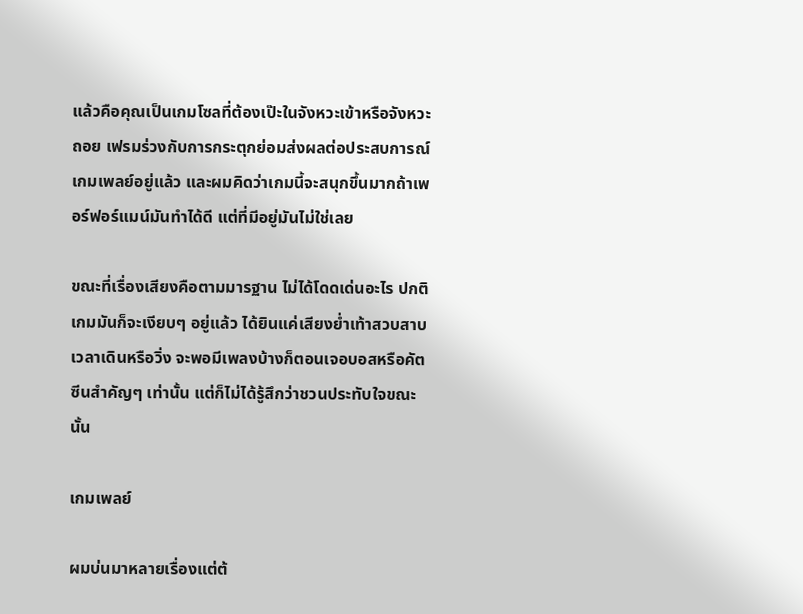แล้วคือคุณเป็นเกมโซลที่ต้องเป๊ะในจังหวะเข้าหรือจังหวะถอย เฟรมร่วงกับการกระตุกย่อมส่งผลต่อประสบการณ์เกมเพลย์อยู่แล้ว และผมคิดว่าเกมนี้จะสนุกขึ้นมากถ้าเพอร์ฟอร์แมน์มันทำได้ดี แต่ที่มีอยู่มันไม่ใช่เลย

ขณะที่เรื่องเสียงคือตามมารฐาน ไม่ได้โดดเด่นอะไร ปกติเกมมันก็จะเงียบๆ อยู่แล้ว ได้ยินแค่เสียงย่ำเท้าสวบสาบเวลาเดินหรือวิ่ง จะพอมีเพลงบ้างก็ตอนเจอบอสหรือคัตซีนสำคัญๆ เท่านั้น แต่ก็ไม่ได้รู้สึกว่าชวนประทับใจขณะนั้น

เกมเพลย์

ผมบ่นมาหลายเรื่องแต่ต้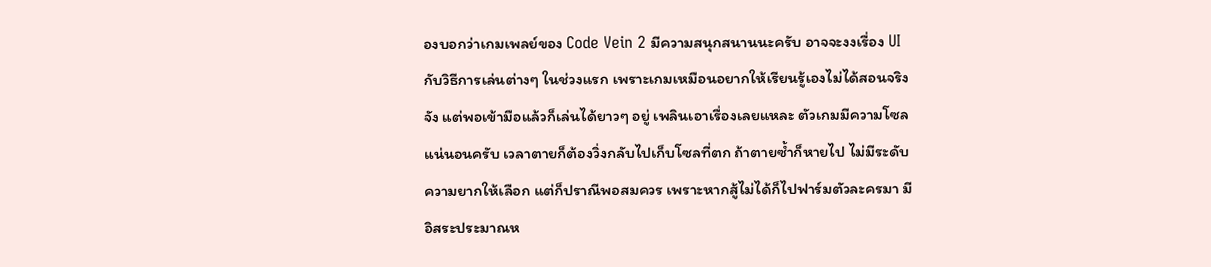องบอกว่าเกมเพลย์ของ Code Vein 2 มีความสนุกสนานนะครับ อาจจะงงเรื่อง UI กับวิธีการเล่นต่างๆ ในช่วงแรก เพราะเกมเหมือนอยากให้เรียนรู้เองไม่ได้สอนจริงจัง แต่พอเข้ามือแล้วก็เล่นได้ยาวๆ อยู่ เพลินเอาเรื่องเลยแหละ ตัวเกมมีความโซลแน่นอนครับ เวลาตายก็ต้องวิ่งกลับไปเก็บโซลที่ตก ถ้าตายซ้ำก็หายไป ไม่มีระดับความยากให้เลือก แต่ก็ปราณีพอสมควร เพราะหากสู้ไม่ได้ก็ไปฟาร์มตัวละครมา มีอิสระประมาณห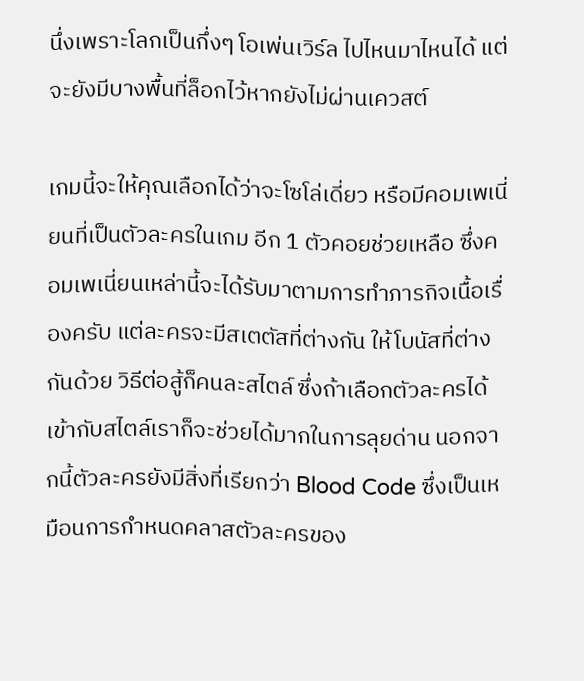นึ่งเพราะโลกเป็นกึ่งๆ โอเพ่นเวิร์ล ไปไหนมาไหนได้ แต่จะยังมีบางพื้นที่ล็อกไว้หากยังไม่ผ่านเควสต์

เกมนี้จะให้คุณเลือกได้ว่าจะโซโล่เดี่ยว หรือมีคอมเพเนี่ยนที่เป็นตัวละครในเกม อีก 1 ตัวคอยช่วยเหลือ ซึ่งคอมเพเนี่ยนเหล่านี้จะได้รับมาตามการทำภารกิจเนื้อเรื่องครับ แต่ละครจะมีสเตตัสที่ต่างกัน ให้โบนัสที่ต่างกันด้วย วิธีต่อสู้ก็คนละสไตล์ ซึ่งถ้าเลือกตัวละครได้เข้ากับสไตล์เราก็จะช่วยได้มากในการลุยด่าน นอกจากนี้ตัวละครยังมีสิ่งที่เรียกว่า Blood Code ซึ่งเป็นเหมือนการกำหนดคลาสตัวละครของ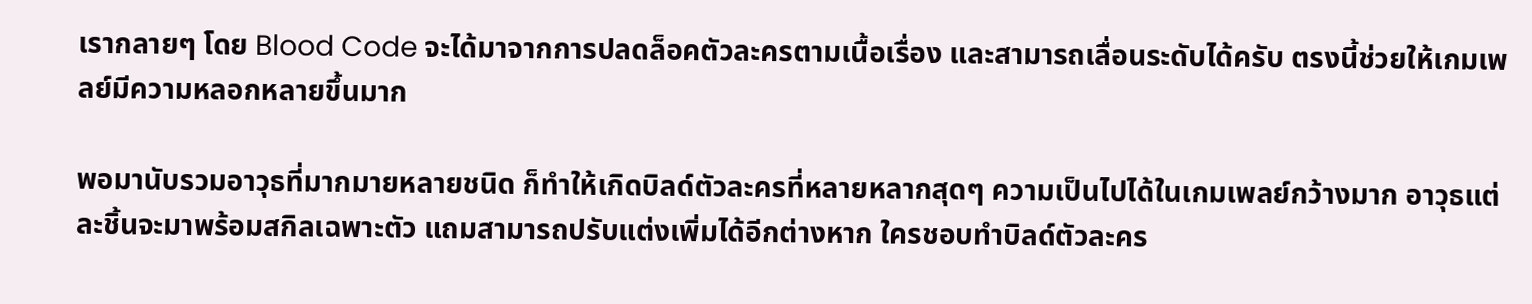เรากลายๆ โดย Blood Code จะได้มาจากการปลดล็อคตัวละครตามเนื้อเรื่อง และสามารถเลื่อนระดับได้ครับ ตรงนี้ช่วยให้เกมเพลย์มีความหลอกหลายขึ้นมาก

พอมานับรวมอาวุธที่มากมายหลายชนิด ก็ทำให้เกิดบิลด์ตัวละครที่หลายหลากสุดๆ ความเป็นไปได้ในเกมเพลย์กว้างมาก อาวุธแต่ละชิ้นจะมาพร้อมสกิลเฉพาะตัว แถมสามารถปรับแต่งเพิ่มได้อีกต่างหาก ใครชอบทำบิลด์ตัวละคร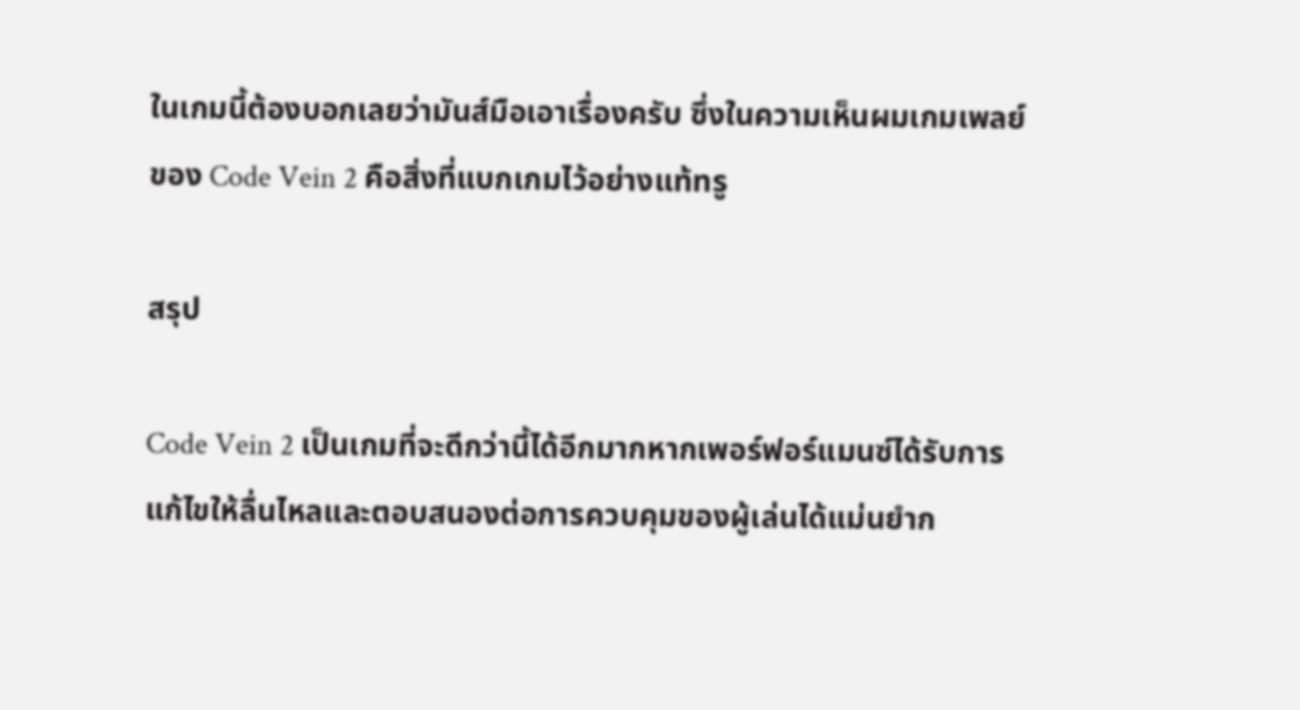ในเกมนี้ต้องบอกเลยว่ามันส์มือเอาเรื่องครับ ซึ่งในความเห็นผมเกมเพลย์ของ Code Vein 2 คือสิ่งที่แบกเกมไว้อย่างแท้ทรู

สรุป

Code Vein 2 เป็นเกมที่จะดีกว่านี้ได้อีกมากหากเพอร์ฟอร์แมนซ์ได้รับการแก้ไขให้ลื่นไหลและตอบสนองต่อการควบคุมของผู้เล่นได้แม่นยำก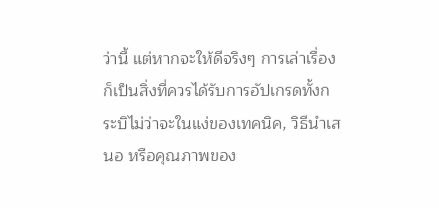ว่านี้ แต่หากจะให้ดีจริงๆ การเล่าเรื่องก็เป็นสิ่งที่ควรได้รับการอัปเกรดทั้งกระบิไม่ว่าจะในแง่ของเทคนิค, วิธีนำเสนอ หรือคุณภาพของ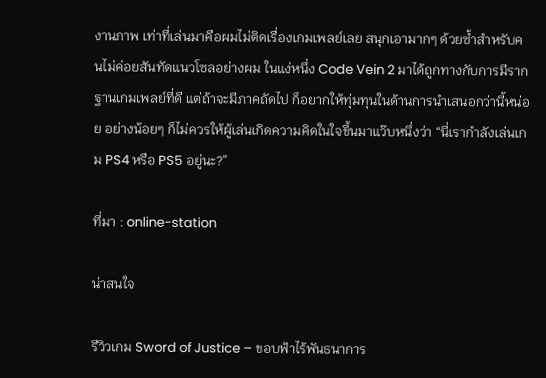งานภาพ เท่าที่เล่นมาคือผมไม่ติดเรื่องเกมเพลย์เลย สนุกเอามากๆ ด้วยซ้ำสำหรับคนไม่ค่อยสันทัดแนวโซลอย่างผม ในแง่หนึ่ง Code Vein 2 มาได้ถูกทางกับการมีรากฐานเกมเพลย์ที่ดี แต่ถ้าจะมีภาคถัดไป ก็อยากให้ทุ่มทุนในด้านการนำเสนอกว่านี้หน่อย อย่างน้อยๆ ก็ไม่ควรให้ผู้เล่นเกิดความคิดในใจขึ้นมาแว๊บหนึ่งว่า “นี่เรากำลังเล่นเกม PS4 หรือ PS5 อยู่นะ?”

ที่มา : online-station

น่าสนใจ

รีวิวเกม Sword of Justice – ขอบฟ้าไร้พันธนาการ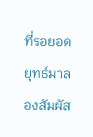ที่รอยอดยุทธ์มาลองสัมผัส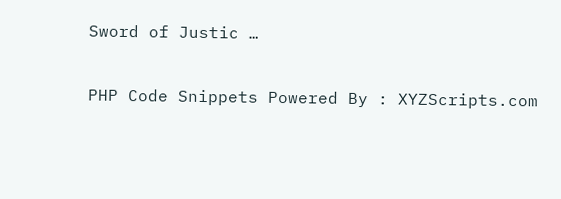Sword of Justic …

PHP Code Snippets Powered By : XYZScripts.com